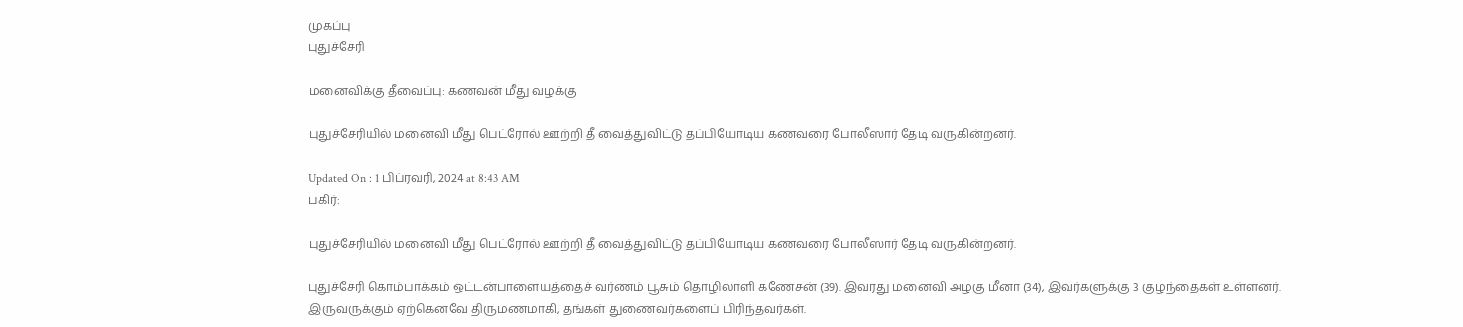முகப்பு
புதுச்சேரி

மனைவிக்கு தீவைப்பு: கணவன் மீது வழக்கு

புதுச்சேரியில் மனைவி மீது பெட்ரோல் ஊற்றி தீ வைத்துவிட்டு தப்பியோடிய கணவரை போலீஸார் தேடி வருகின்றனர்.

Updated On : 1 பிப்ரவரி, 2024 at 8:43 AM
பகிர்:

புதுச்சேரியில் மனைவி மீது பெட்ரோல் ஊற்றி தீ வைத்துவிட்டு தப்பியோடிய கணவரை போலீஸார் தேடி வருகின்றனர்.

புதுச்சேரி கொம்பாக்கம் ஒட்டன்பாளையத்தைச் வர்ணம் பூசும் தொழிலாளி கணேசன் (39). இவரது மனைவி அழகு மீனா (34), இவர்களுக்கு 3 குழந்தைகள் உள்ளனர். இருவருக்கும் ஏற்கெனவே திருமணமாகி, தங்கள் துணைவர்களைப் பிரிந்தவர்கள்.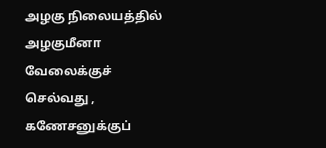அழகு நிலையத்தில் அழகுமீனா வேலைக்குச் செல்வது , கணேசனுக்குப்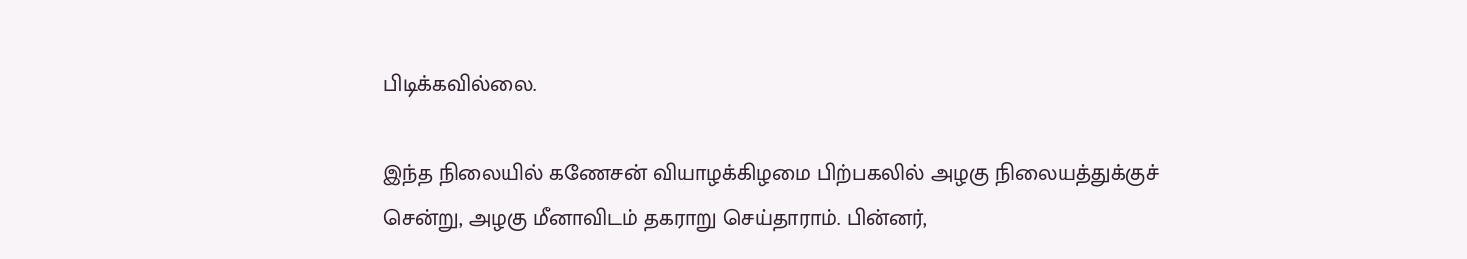பிடிக்கவில்லை.

இந்த நிலையில் கணேசன் வியாழக்கிழமை பிற்பகலில் அழகு நிலையத்துக்குச் சென்று, அழகு மீனாவிடம் தகராறு செய்தாராம். பின்னர்,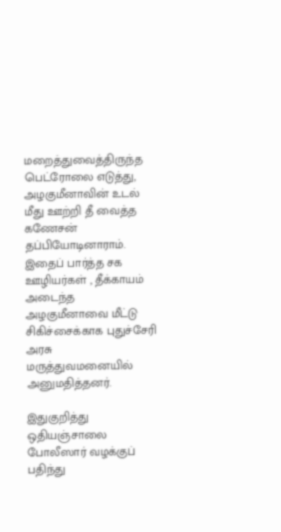மறைத்துவைத்திருந்த பெட்ரோலை எடுத்து, அழகுமீனாவின் உடல் மீது ஊற்றி தீ வைத்த கணேசன் தப்பியோடினாராம். இதைப் பார்த்த சக ஊழியர்கள் , தீக்காயம் அடைந்த அழகுமீனாவை மீட்டு சிகிச்சைக்காக புதுச்சேரி அரசு மருத்துவமனையில் அனுமதித்தனர்.

இதுகுறித்து ஒதியஞ்சாலை போலீஸார் வழக்குப் பதிந்து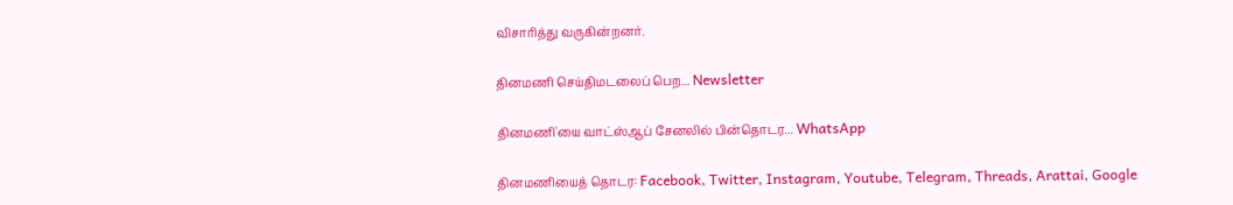விசாரித்து வருகின்றனர்.

தினமணி செய்திமடலைப் பெற... Newsletter

தினமணி'யை வாட்ஸ்ஆப் சேனலில் பின்தொடர... WhatsApp

தினமணியைத் தொடர: Facebook, Twitter, Instagram, Youtube, Telegram, Threads, Arattai, Google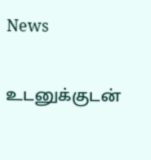News

உடனுக்குடன்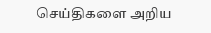செய்திகளை அறிய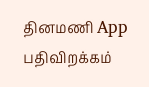தினமணி App பதிவிறக்கம்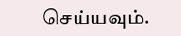செய்யவும்.